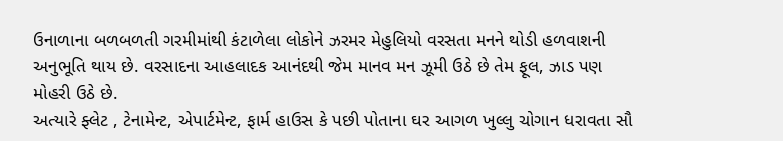ઉનાળાના બળબળતી ગરમીમાંથી કંટાળેલા લોકોને ઝરમર મેહુલિયો વરસતા મનને થોડી હળવાશની અનુભૂતિ થાય છે. વરસાદના આહલાદક આનંદથી જેમ માનવ મન ઝૂમી ઉઠે છે તેમ ફૂલ, ઝાડ પણ મોહરી ઉઠે છે.
અત્યારે ફ્લેટ , ટેનામેન્ટ, એપાર્ટમેન્ટ, ફાર્મ હાઉસ કે પછી પોતાના ઘર આગળ ખુલ્લુ ચોગાન ધરાવતા સૌ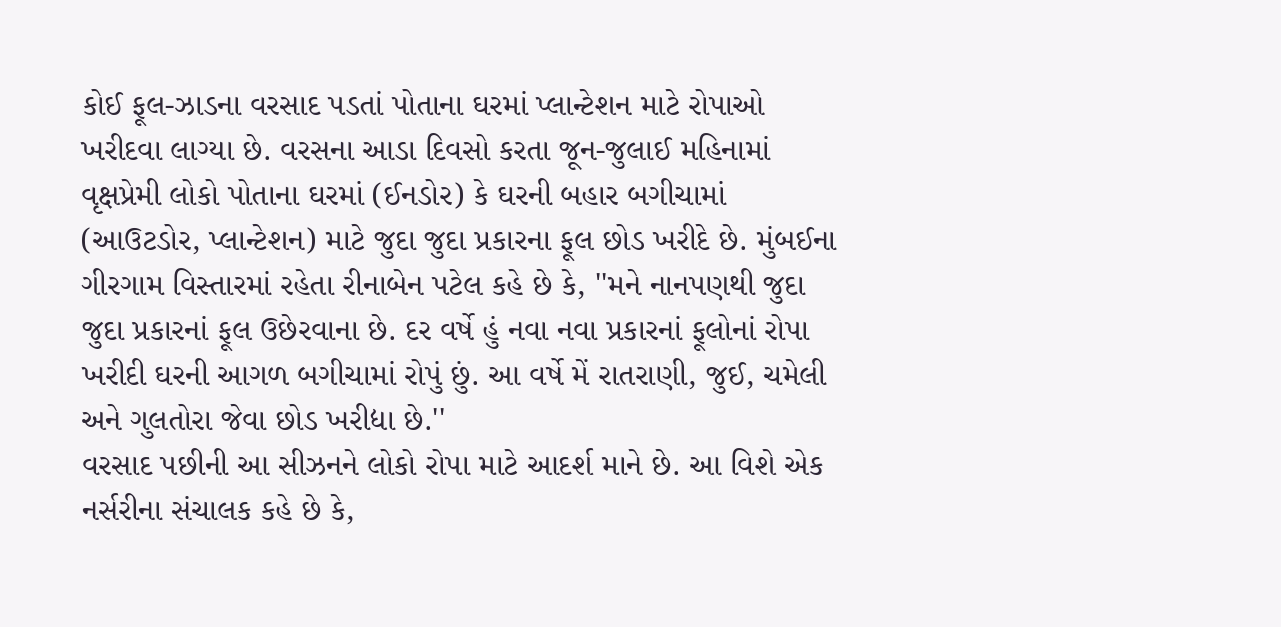કોઈ ફૂલ-ઝાડના વરસાદ પડતાં પોતાના ઘરમાં પ્લાન્ટેશન માટે રોપાઓ ખરીદવા લાગ્યા છે. વરસના આડા દિવસો કરતા જૂન-જુલાઈ મહિનામાં વૃક્ષપ્રેમી લોકો પોતાના ઘરમાં (ઈનડોર) કે ઘરની બહાર બગીચામાં (આઉટડોર, પ્લાન્ટેશન) માટે જુદા જુદા પ્રકારના ફૂલ છોડ ખરીદે છે. મુંબઈના ગીરગામ વિસ્તારમાં રહેતા રીનાબેન પટેલ કહે છે કે, ''મને નાનપણથી જુદા જુદા પ્રકારનાં ફૂલ ઉછેરવાના છે. દર વર્ષે હું નવા નવા પ્રકારનાં ફૂલોનાં રોપા ખરીદી ઘરની આગળ બગીચામાં રોપું છું. આ વર્ષે મેં રાતરાણી, જુઈ, ચમેલી અને ગુલતોરા જેવા છોડ ખરીદ્યા છે.''
વરસાદ પછીની આ સીઝનને લોકો રોપા માટે આદર્શ માને છે. આ વિશે એક નર્સરીના સંચાલક કહે છે કે,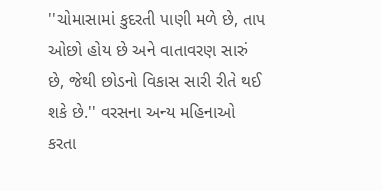''ચોમાસામાં કુદરતી પાણી મળે છે, તાપ ઓછો હોય છે અને વાતાવરણ સારું છે, જેથી છોડનો વિકાસ સારી રીતે થઈ શકે છે.'' વરસના અન્ય મહિનાઓ કરતા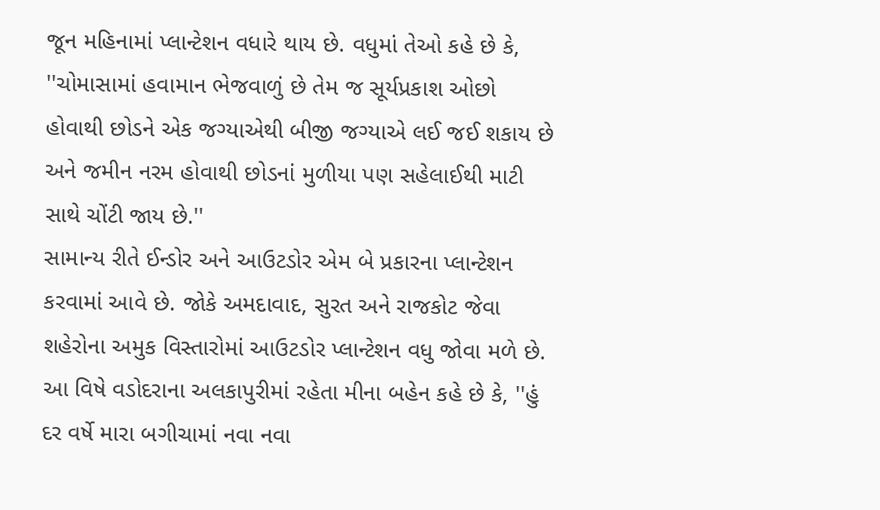જૂન મહિનામાં પ્લાન્ટેશન વધારે થાય છે. વધુમાં તેઓ કહે છે કે, ''ચોમાસામાં હવામાન ભેજવાળું છે તેમ જ સૂર્યપ્રકાશ ઓછો હોવાથી છોડને એક જગ્યાએથી બીજી જગ્યાએ લઈ જઈ શકાય છે અને જમીન નરમ હોવાથી છોડનાં મુળીયા પણ સહેલાઈથી માટી સાથે ચોંટી જાય છે.''
સામાન્ય રીતે ઈન્ડોર અને આઉટડોર એમ બે પ્રકારના પ્લાન્ટેશન કરવામાં આવે છે. જોકે અમદાવાદ, સુરત અને રાજકોટ જેવા શહેરોના અમુક વિસ્તારોમાં આઉટડોર પ્લાન્ટેશન વધુ જોવા મળે છે. આ વિષે વડોદરાના અલકાપુરીમાં રહેતા મીના બહેન કહે છે કે, ''હું દર વર્ષે મારા બગીચામાં નવા નવા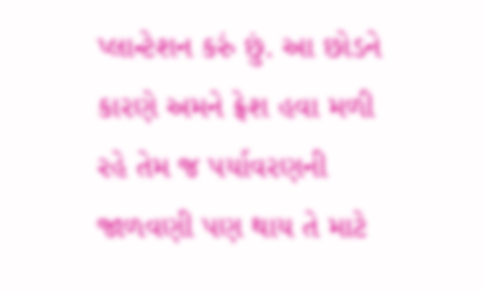પ્લાન્ટેશન કરું છું. આ છોડને કારણે અમને ફ્રેશ હવા મળી રહે તેમ જ પર્યાવરણની જાળવણી પણ થાય તે માટે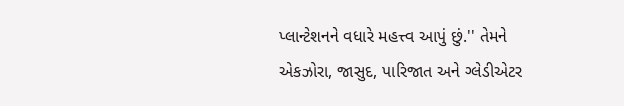પ્લાન્ટેશનને વધારે મહત્ત્વ આપું છું.'' તેમને એકઝોરા, જાસુદ, પારિજાત અને ગ્લેડીએટર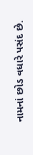નામનાં છોડ વધારે પસંદ છે.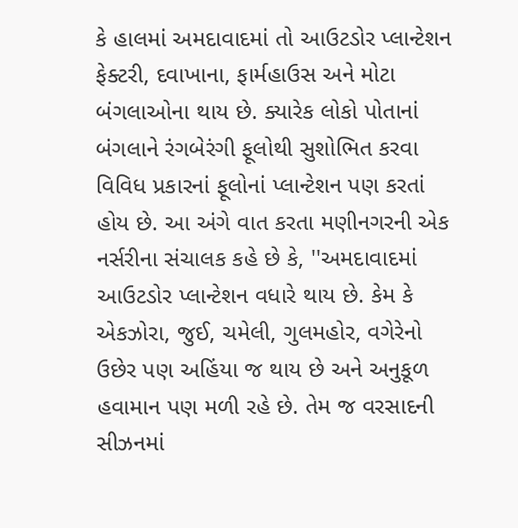કે હાલમાં અમદાવાદમાં તો આઉટડોર પ્લાન્ટેશન ફેક્ટરી, દવાખાના, ફાર્મહાઉસ અને મોટા બંગલાઓના થાય છે. ક્યારેક લોકો પોતાનાં બંગલાને રંગબેરંગી ફૂલોથી સુશોભિત કરવા વિવિધ પ્રકારનાં ફૂલોનાં પ્લાન્ટેશન પણ કરતાં હોય છે. આ અંગે વાત કરતા મણીનગરની એક નર્સરીના સંચાલક કહે છે કે, ''અમદાવાદમાં આઉટડોર પ્લાન્ટેશન વધારે થાય છે. કેમ કે એકઝોરા, જુઈ, ચમેલી, ગુલમહોર, વગેરેનો ઉછેર પણ અહિંયા જ થાય છે અને અનુકૂળ હવામાન પણ મળી રહે છે. તેમ જ વરસાદની સીઝનમાં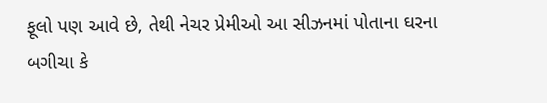ફૂલો પણ આવે છે, તેથી નેચર પ્રેમીઓ આ સીઝનમાં પોતાના ઘરના બગીચા કે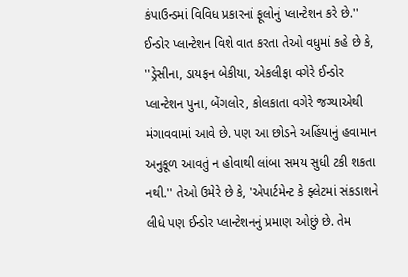કંપાઉન્ડમાં વિવિધ પ્રકારનાં ફૂલોનું પ્લાન્ટેશન કરે છે.'' ઈન્ડોર પ્લાન્ટેશન વિશે વાત કરતા તેઓ વધુમાં કહે છે કે, ''ડ્રેસીના, ડાયફન બેકીયા, એકલીફા વગેરે ઈન્ડોર પ્લાન્ટેશન પુના, બેંગલોર, કોલકાતા વગેરે જગ્યાએથી મંગાવવામાં આવે છે. પણ આ છોડને અહિંયાનું હવામાન અનુકૂળ આવતું ન હોવાથી લાંબા સમય સુધી ટકી શકતા નથી.'' તેઓ ઉમેરે છે કે, 'એપાર્ટમેન્ટ કે ફ્લેટમાં સંકડાશને લીધે પણ ઈન્ડોર પ્લાન્ટેશનનું પ્રમાણ ઓછું છે. તેમ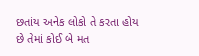છતાંય અનેક લોકો તે કરતા હોય છે તેમાં કોઈ બે મત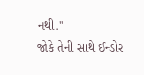નથી.''
જોકે તેની સાથે ઈન્ડોર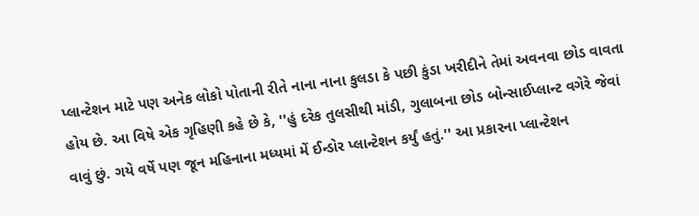પ્લાન્ટેશન માટે પણ અનેક લોકો પોતાની રીતે નાના નાના કુલડા કે પછી કુંડા ખરીદીને તેમાં અવનવા છોડ વાવતા હોય છે. આ વિષે એક ગૃહિણી કહે છે કે, ''હું દરેક તુલસીથી માંડી, ગુલાબના છોડ બોન્સાઈપ્લાન્ટ વગેરે જેવાં વાવું છું. ગયે વર્ષે પણ જૂન મહિનાના મધ્યમાં મેં ઈન્ડોર પ્લાન્ટેશન કર્યું હતું.'' આ પ્રકારના પ્લાન્ટેશન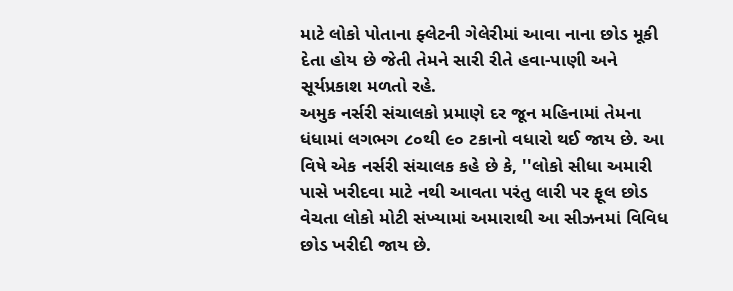માટે લોકો પોતાના ફ્લેટની ગેલેરીમાં આવા નાના છોડ મૂકી દેતા હોય છે જેતી તેમને સારી રીતે હવા-પાણી અને સૂર્યપ્રકાશ મળતો રહે.
અમુક નર્સરી સંચાલકો પ્રમાણે દર જૂન મહિનામાં તેમના ધંધામાં લગભગ ૮૦થી ૯૦ ટકાનો વધારો થઈ જાય છે. આ વિષે એક નર્સરી સંચાલક કહે છે કે, ''લોકો સીધા અમારી પાસે ખરીદવા માટે નથી આવતા પરંતુ લારી પર ફૂલ છોડ વેચતા લોકો મોટી સંખ્યામાં અમારાથી આ સીઝનમાં વિવિધ છોડ ખરીદી જાય છે.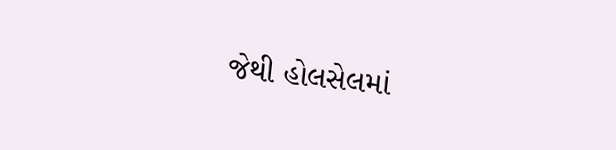જેથી હોલસેલમાં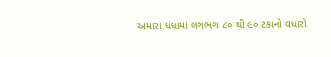અમારા ધંધામાં લગભગ ૮૦ થી ૯૦ ટકાનો વધારો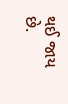થઈ જાય છે.